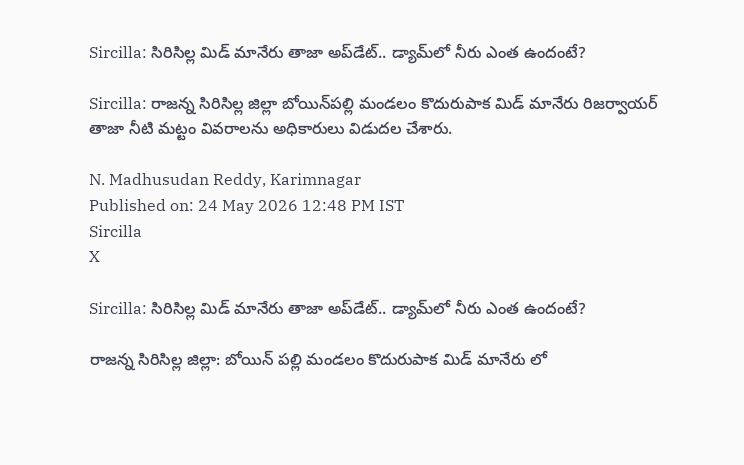Sircilla: సిరిసిల్ల మిడ్ మానేరు తాజా అప్‌డేట్.. డ్యామ్‌లో నీరు ఎంత ఉందంటే?

Sircilla: రాజన్న సిరిసిల్ల జిల్లా బోయిన్‌పల్లి మండలం కొదురుపాక మిడ్ మానేరు రిజర్వాయర్ తాజా నీటి మట్టం వివరాలను అధికారులు విడుదల చేశారు.

N. Madhusudan Reddy, Karimnagar
Published on: 24 May 2026 12:48 PM IST
Sircilla
X

Sircilla: సిరిసిల్ల మిడ్ మానేరు తాజా అప్‌డేట్.. డ్యామ్‌లో నీరు ఎంత ఉందంటే?

రాజన్న సిరిసిల్ల జిల్లా: బోయిన్ పల్లి మండలం కొదురుపాక మిడ్ మానేరు లో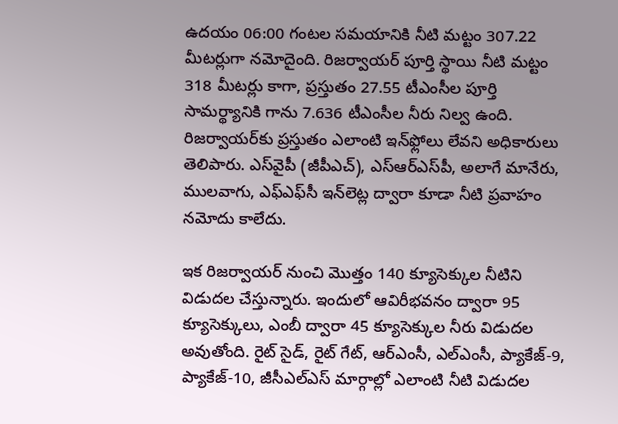ఉదయం 06:00 గంటల సమయానికి నీటి మట్టం 307.22 మీటర్లుగా నమోదైంది. రిజర్వాయర్ పూర్తి స్థాయి నీటి మట్టం 318 మీటర్లు కాగా, ప్రస్తుతం 27.55 టీఎంసీల పూర్తి సామర్థ్యానికి గాను 7.636 టీఎంసీల నీరు నిల్వ ఉంది. రిజర్వాయర్‌కు ప్రస్తుతం ఎలాంటి ఇన్‌ఫ్లోలు లేవని అధికారులు తెలిపారు. ఎస్‌వైపీ (జీపీఎచ్), ఎస్‌ఆర్‌ఎస్‌పీ, అలాగే మానేరు, ములవాగు, ఎఫ్‌ఎఫ్‌సీ ఇన్‌లెట్ల ద్వారా కూడా నీటి ప్రవాహం నమోదు కాలేదు.

ఇక రిజర్వాయర్ నుంచి మొత్తం 140 క్యూసెక్కుల నీటిని విడుదల చేస్తున్నారు. ఇందులో ఆవిరీభవనం ద్వారా 95 క్యూసెక్కులు, ఎంబీ ద్వారా 45 క్యూసెక్కుల నీరు విడుదల అవుతోంది. రైట్ సైడ్, రైట్ గేట్, ఆర్‌ఎంసీ, ఎల్‌ఎంసీ, ప్యాకేజ్-9, ప్యాకేజ్-10, జీసీఎల్‌ఎస్ మార్గాల్లో ఎలాంటి నీటి విడుదల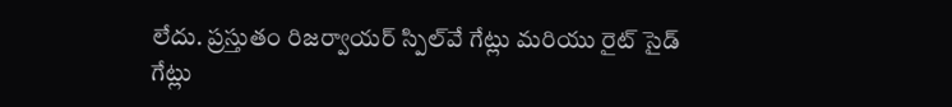లేదు. ప్రస్తుతం రిజర్వాయర్ స్పిల్‌వే గేట్లు మరియు రైట్ సైడ్ గేట్లు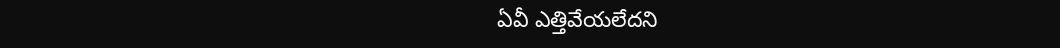ఏవీ ఎత్తివేయలేదని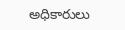అధికారులు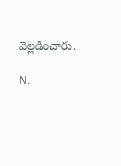వెల్లడించారు.

N.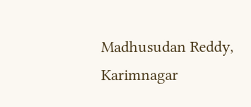Madhusudan Reddy, Karimnagar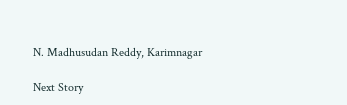N. Madhusudan Reddy, Karimnagar

Next Story